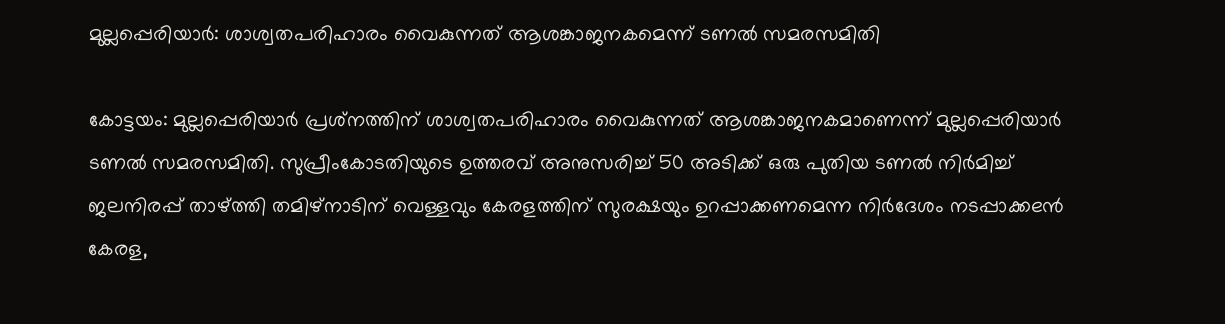മുല്ലപ്പെരിയാര്‍: ശാശ്വതപരിഹാരം വൈകുന്നത് ആശങ്കാജനകമെന്ന് ടണല്‍ സമരസമിതി

കോട്ടയം: മുല്ലപ്പെരിയാര്‍ പ്രശ്‌നത്തിന് ശാശ്വതപരിഹാരം വൈകുന്നത് ആശങ്കാജനകമാണെന്ന് മുല്ലപ്പെരിയാര്‍ ടണല്‍ സമരസമിതി. സുപ്രീംകോടതിയുടെ ഉത്തരവ് അനുസരിച്ച് 50 അടിക്ക് ഒരു പുതിയ ടണല്‍ നിര്‍മിച്ച് ജലനിരപ്പ് താഴ്ത്തി തമിഴ്‌നാടിന് വെള്ളവും കേരളത്തിന് സുരക്ഷയും ഉറപ്പാക്കണമെന്ന നിര്‍ദേശം നടപ്പാക്കeന്‍ കേരള,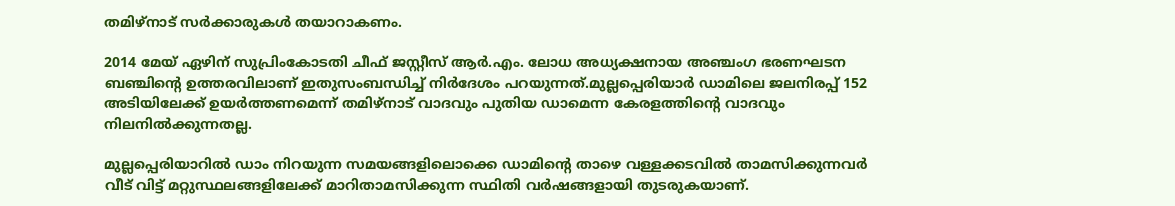തമിഴ്‌നാട് സര്‍ക്കാരുകള്‍ തയാറാകണം.

2014 മേയ് ഏഴിന് സുപ്രിംകോടതി ചീഫ് ജസ്റ്റീസ് ആര്‍.എം. ലോധ അധ്യക്ഷനായ അഞ്ചംഗ ഭരണഘടന ബഞ്ചിന്‍റെ ഉത്തരവിലാണ് ഇതുസംബന്ധിച്ച് നിര്‍ദേശം പറയുന്നത്.മുല്ലപ്പെരിയാര്‍ ഡാമിലെ ജലനിരപ്പ് 152 അടിയിലേക്ക് ഉയര്‍ത്തണമെന്ന് തമിഴ്‌നാട് വാദവും പുതിയ ഡാമെന്ന കേരളത്തിന്‍റെ വാദവും നിലനില്‍ക്കുന്നതല്ല.

മുല്ലപ്പെരിയാറില്‍ ഡാം നിറയുന്ന സമയങ്ങളിലൊക്കെ ഡാമിന്‍റെ താഴെ വള്ളക്കടവില്‍ താമസിക്കുന്നവര്‍ വീട് വിട്ട് മറ്റുസ്ഥലങ്ങളിലേക്ക് മാറിതാമസിക്കുന്ന സ്ഥിതി വര്‍ഷങ്ങളായി തുടരുകയാണ്.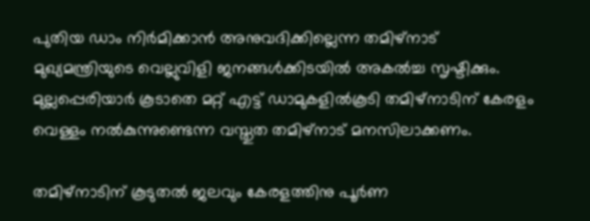പുതിയ ഡാം നിര്‍മിക്കാന്‍ അനുവദിക്കില്ലെന്ന തമിഴ്‌നാട് മുഖ്യമന്ത്രിയുടെ വെല്ലുവിളി ജനങ്ങള്‍ക്കിടയില്‍ അകല്‍ച്ച സൃഷ്ടിക്കും. മുല്ലപ്പെരിയാര്‍ കൂടാതെ മറ്റ് എട്ട് ഡാമുകളില്‍കൂടി തമിഴ്‌നാടിന് കേരളം വെള്ളം നല്‍കുന്നുണ്ടെന്ന വസ്തുത തമിഴ്‌നാട് മനസിലാക്കണം.

തമിഴ്‌നാടിന് കൂടുതല്‍ ജലവും കേരളത്തിനു പൂര്‍ണ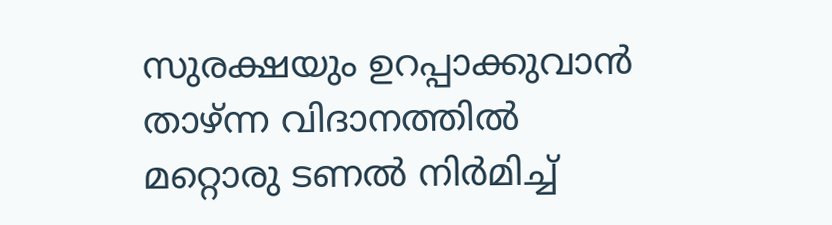സുരക്ഷയും ഉറപ്പാക്കുവാന്‍ താഴ്ന്ന വിദാനത്തില്‍ മറ്റൊരു ടണല്‍ നിര്‍മിച്ച്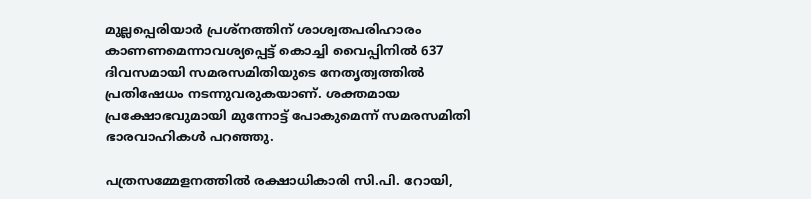മുല്ലപ്പെരിയാര്‍ പ്രശ്‌നത്തിന് ശാശ്വതപരിഹാരം കാണണമെന്നാവശ്യപ്പെട്ട് കൊച്ചി വൈപ്പിനില്‍ 637 ദിവസമായി സമരസമിതിയുടെ നേതൃത്വത്തില്‍ പ്രതിഷേധം നടന്നുവരുകയാണ്. ശക്തമായ പ്രക്ഷോഭവുമായി മുന്നോട്ട് പോകുമെന്ന് സമരസമിതി ഭാരവാഹികൾ പറഞ്ഞു.

പത്രസമ്മേളനത്തില്‍ രക്ഷാധികാരി സി.പി. റോയി,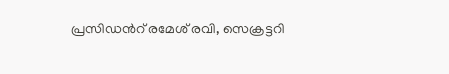പ്രസിഡന്‍റ് രമേശ് രവി, സെക്രട്ടറി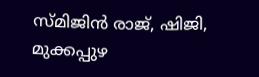സ്മിജിന്‍ രാജ്, ഷിജി, മുക്കപ്പുഴ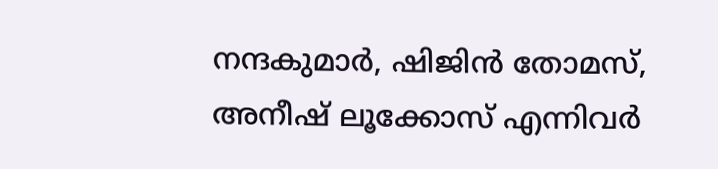നന്ദകുമാര്‍, ഷിജിന്‍ തോമസ്, അനീഷ് ലൂക്കോസ് എന്നിവര്‍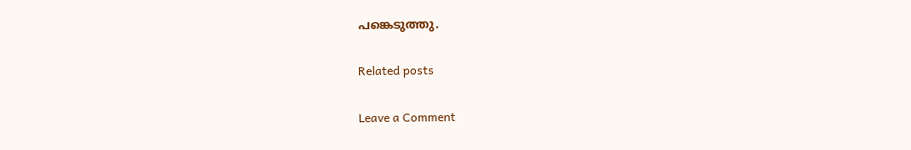പങ്കെടുത്തു.

Related posts

Leave a Comment